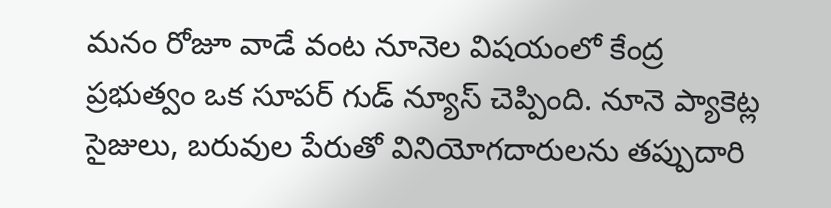మనం రోజూ వాడే వంట నూనెల విషయంలో కేంద్ర ప్రభుత్వం ఒక సూపర్ గుడ్ న్యూస్ చెప్పింది. నూనె ప్యాకెట్ల సైజులు, బరువుల పేరుతో వినియోగదారులను తప్పుదారి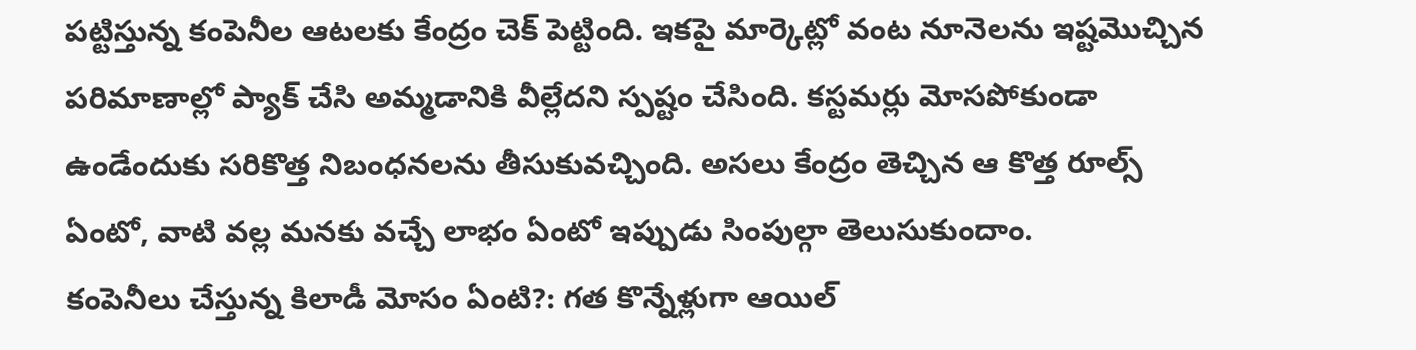పట్టిస్తున్న కంపెనీల ఆటలకు కేంద్రం చెక్ పెట్టింది. ఇకపై మార్కెట్లో వంట నూనెలను ఇష్టమొచ్చిన పరిమాణాల్లో ప్యాక్ చేసి అమ్మడానికి వీల్లేదని స్పష్టం చేసింది. కస్టమర్లు మోసపోకుండా ఉండేందుకు సరికొత్త నిబంధనలను తీసుకువచ్చింది. అసలు కేంద్రం తెచ్చిన ఆ కొత్త రూల్స్ ఏంటో, వాటి వల్ల మనకు వచ్చే లాభం ఏంటో ఇప్పుడు సింపుల్గా తెలుసుకుందాం.
కంపెనీలు చేస్తున్న కిలాడీ మోసం ఏంటి?: గత కొన్నేళ్లుగా ఆయిల్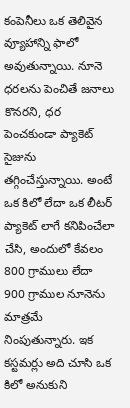కంపెనీలు ఒక తెలివైన వ్యూహాన్ని ఫాలో అవుతున్నాయి. నూనె ధరలను పెంచితే జనాలు కొనరని, ధర పెంచకుండా ప్యాకెట్ సైజును తగ్గించేస్తున్నాయి. అంటే ఒక కిలో లేదా ఒక లీటర్ ప్యాకెట్ లాగే కనిపించేలా చేసి, అందులో కేవలం 800 గ్రాములు లేదా 900 గ్రాముల నూనెను మాత్రమే నింపుతున్నారు. ఇక కస్టమర్లు అది చూసి ఒక కిలో అనుకుని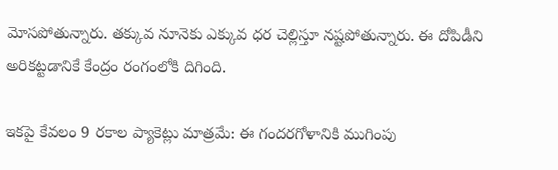మోసపోతున్నారు. తక్కువ నూనెకు ఎక్కువ ధర చెల్లిస్తూ నష్టపోతున్నారు. ఈ దోపిడీని అరికట్టడానికే కేంద్రం రంగంలోకి దిగింది.

ఇకపై కేవలం 9 రకాల ప్యాకెట్లు మాత్రమే: ఈ గందరగోళానికి ముగింపు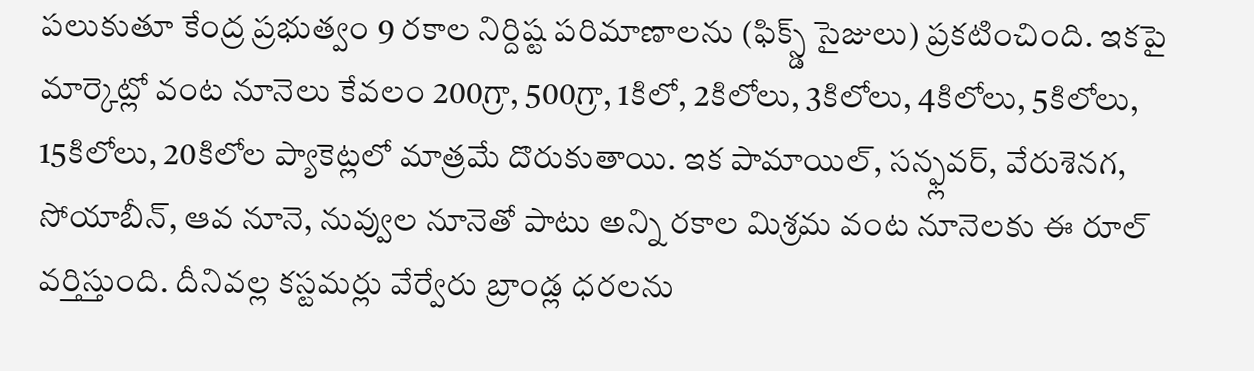పలుకుతూ కేంద్ర ప్రభుత్వం 9 రకాల నిర్దిష్ట పరిమాణాలను (ఫిక్స్డ్ సైజులు) ప్రకటించింది. ఇకపై మార్కెట్లో వంట నూనెలు కేవలం 200గ్రా, 500గ్రా, 1కిలో, 2కిలోలు, 3కిలోలు, 4కిలోలు, 5కిలోలు, 15కిలోలు, 20కిలోల ప్యాకెట్లలో మాత్రమే దొరుకుతాయి. ఇక పామాయిల్, సన్ఫ్లవర్, వేరుశెనగ, సోయాబీన్, ఆవ నూనె, నువ్వుల నూనెతో పాటు అన్ని రకాల మిశ్రమ వంట నూనెలకు ఈ రూల్ వర్తిస్తుంది. దీనివల్ల కస్టమర్లు వేర్వేరు బ్రాండ్ల ధరలను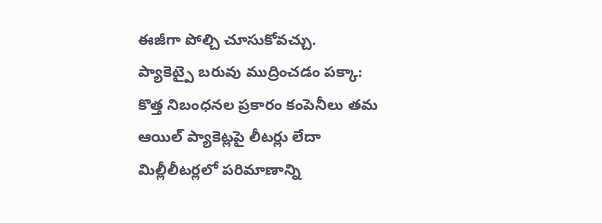ఈజీగా పోల్చి చూసుకోవచ్చు.
ప్యాకెట్పై బరువు ముద్రించడం పక్కా: కొత్త నిబంధనల ప్రకారం కంపెనీలు తమ ఆయిల్ ప్యాకెట్లపై లీటర్లు లేదా మిల్లీలీటర్లలో పరిమాణాన్ని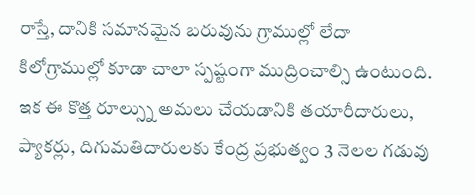రాస్తే, దానికి సమానమైన బరువును గ్రాముల్లో లేదా కిలోగ్రాముల్లో కూడా చాలా స్పష్టంగా ముద్రించాల్సి ఉంటుంది. ఇక ఈ కొత్త రూల్స్ను అమలు చేయడానికి తయారీదారులు, ప్యాకర్లు, దిగుమతిదారులకు కేంద్ర ప్రభుత్వం 3 నెలల గడువు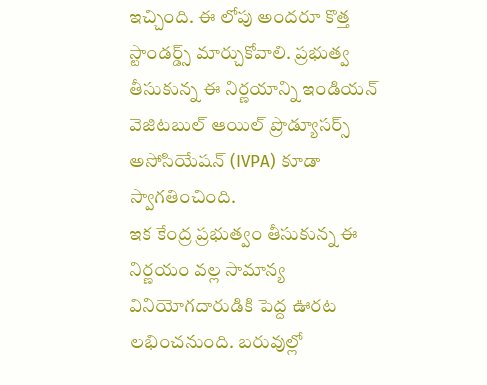ఇచ్చింది. ఈ లోపు అందరూ కొత్త స్టాండర్డ్స్ మార్చుకోవాలి. ప్రభుత్వ తీసుకున్న ఈ నిర్ణయాన్ని ఇండియన్ వెజిటబుల్ ఆయిల్ ప్రొడ్యూసర్స్ అసోసియేషన్ (IVPA) కూడా స్వాగతించింది.
ఇక కేంద్ర ప్రభుత్వం తీసుకున్న ఈ నిర్ణయం వల్ల సామాన్య వినియోగదారుడికి పెద్ద ఊరట లభించనుంది. బరువుల్లో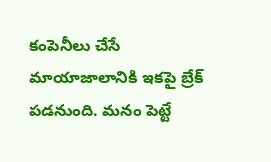కంపెనీలు చేసే మాయాజాలానికి ఇకపై బ్రేక్ పడనుంది. మనం పెట్టే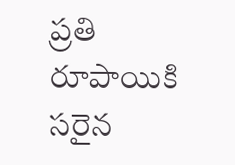ప్రతి రూపాయికి సరైన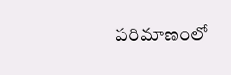పరిమాణంలో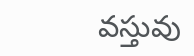వస్తువు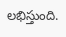లభిస్తుంది.